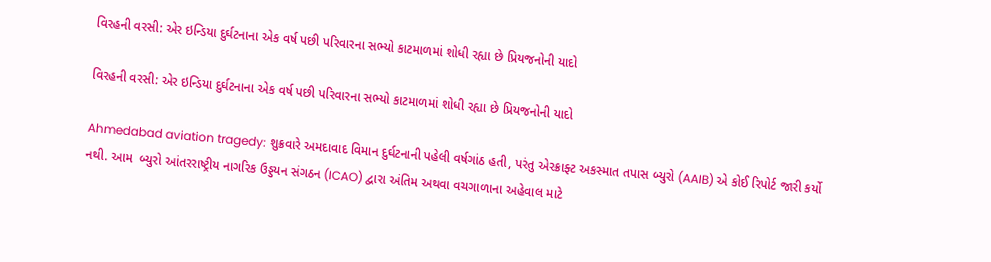વિરહની વરસી: એર ઇન્ડિયા દુર્ઘટનાના એક વર્ષ પછી પરિવારના સભ્યો કાટમાળમાં શોધી રહ્યા છે પ્રિયજનોની યાદો

વિરહની વરસી: એર ઇન્ડિયા દુર્ઘટનાના એક વર્ષ પછી પરિવારના સભ્યો કાટમાળમાં શોધી રહ્યા છે પ્રિયજનોની યાદો

Ahmedabad aviation tragedy: શુક્રવારે અમદાવાદ વિમાન દુર્ઘટનાની પહેલી વર્ષગાંઠ હતી, પરંતુ એરક્રાફ્ટ અકસ્માત તપાસ બ્યુરો (AAIB) એ કોઈ રિપોર્ટ જારી કર્યો નથી. આમ  બ્યુરો આંતરરાષ્ટ્રીય નાગરિક ઉડ્ડયન સંગઠન (ICAO) દ્વારા અંતિમ અથવા વચગાળાના અહેવાલ માટે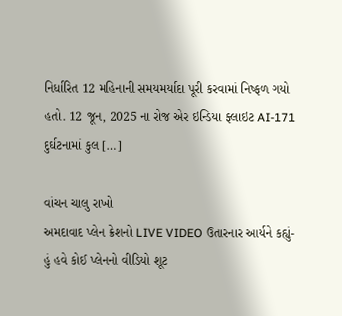નિર્ધારિત 12 મહિનાની સમયમર્યાદા પૂરી કરવામાં નિષ્ફળ ગયો હતો. 12 જૂન, 2025 ના રોજ એર ઇન્ડિયા ફ્લાઇટ AI-171 દુર્ઘટનામાં કુલ […]

વાંચન ચાલુ રાખો
અમદાવાદ પ્લેન ક્રેશનો LIVE VIDEO ઉતારનાર આર્યને કહ્યું- હું હવે કોઈ પ્લેનનો વીડિયો શૂટ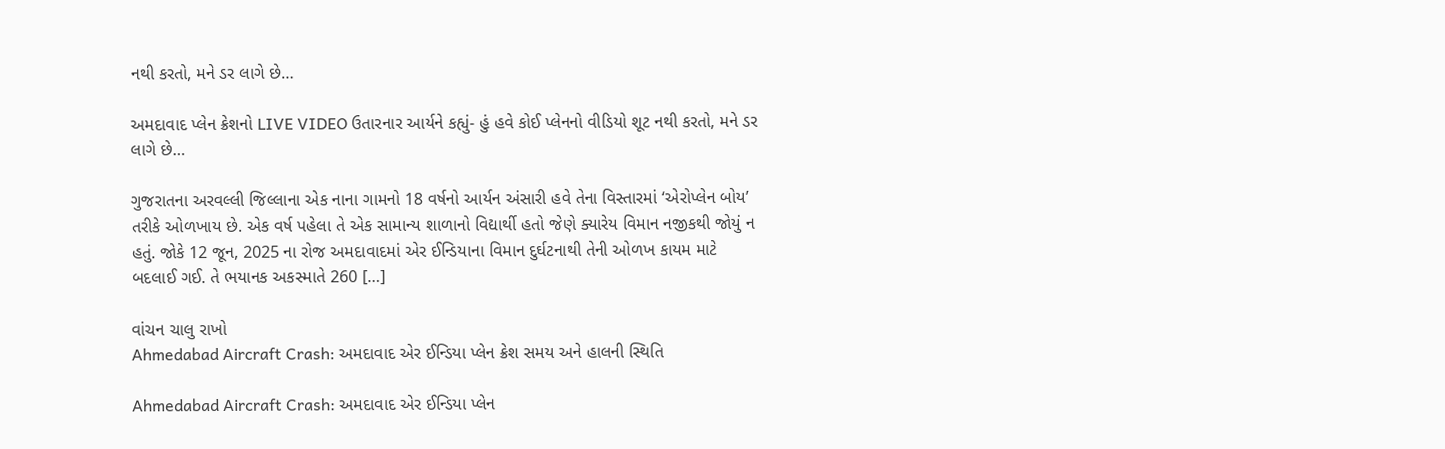નથી કરતો, મને ડર લાગે છે…

અમદાવાદ પ્લેન ક્રેશનો LIVE VIDEO ઉતારનાર આર્યને કહ્યું- હું હવે કોઈ પ્લેનનો વીડિયો શૂટ નથી કરતો, મને ડર લાગે છે…

ગુજરાતના અરવલ્લી જિલ્લાના એક નાના ગામનો 18 વર્ષનો આર્યન અંસારી હવે તેના વિસ્તારમાં ‘એરોપ્લેન બોય’ તરીકે ઓળખાય છે. એક વર્ષ પહેલા તે એક સામાન્ય શાળાનો વિદ્યાર્થી હતો જેણે ક્યારેય વિમાન નજીકથી જોયું ન હતું. જોકે 12 જૂન, 2025 ના રોજ અમદાવાદમાં એર ઈન્ડિયાના વિમાન દુર્ઘટનાથી તેની ઓળખ કાયમ માટે બદલાઈ ગઈ. તે ભયાનક અકસ્માતે 260 […]

વાંચન ચાલુ રાખો
Ahmedabad Aircraft Crash: અમદાવાદ એર ઈન્ડિયા પ્લેન ક્રેશ સમય અને હાલની સ્થિતિ

Ahmedabad Aircraft Crash: અમદાવાદ એર ઈન્ડિયા પ્લેન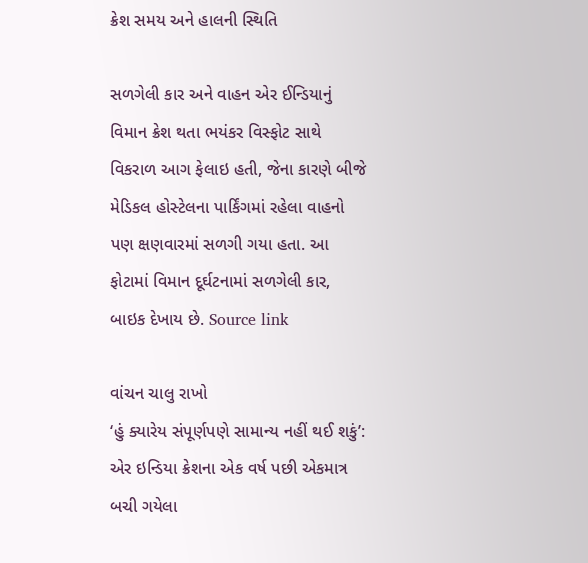ક્રેશ સમય અને હાલની સ્થિતિ

સળગેલી કાર અને વાહન એર ઈન્ડિયાનું વિમાન ક્રેશ થતા ભયંકર વિસ્ફોટ સાથે વિકરાળ આગ ફેલાઇ હતી, જેના કારણે બીજે મેડિકલ હોસ્ટેલના પાર્કિંગમાં રહેલા વાહનો પણ ક્ષણવારમાં સળગી ગયા હતા. આ ફોટામાં વિમાન દૂર્ઘટનામાં સળગેલી કાર, બાઇક દેખાય છે. Source link

વાંચન ચાલુ રાખો
‘હું ક્યારેય સંપૂર્ણપણે સામાન્ય નહીં થઈ શકું’: એર ઇન્ડિયા ક્રેશના એક વર્ષ પછી એકમાત્ર બચી ગયેલા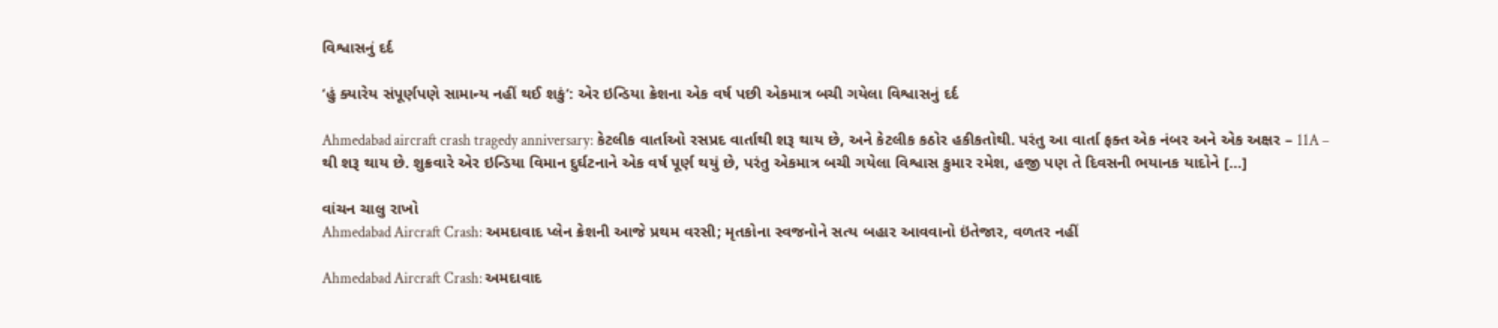વિશ્વાસનું દર્દ

‘હું ક્યારેય સંપૂર્ણપણે સામાન્ય નહીં થઈ શકું’: એર ઇન્ડિયા ક્રેશના એક વર્ષ પછી એકમાત્ર બચી ગયેલા વિશ્વાસનું દર્દ

Ahmedabad aircraft crash tragedy anniversary: કેટલીક વાર્તાઓ રસપ્રદ વાર્તાથી શરૂ થાય છે, અને કેટલીક કઠોર હકીકતોથી. પરંતુ આ વાર્તા ફક્ત એક નંબર અને એક અક્ષર – 11A – થી શરૂ થાય છે. શુક્રવારે એર ઇન્ડિયા વિમાન દુર્ઘટનાને એક વર્ષ પૂર્ણ થયું છે, પરંતુ એકમાત્ર બચી ગયેલા વિશ્વાસ કુમાર રમેશ, હજી પણ તે દિવસની ભયાનક યાદોને […]

વાંચન ચાલુ રાખો
Ahmedabad Aircraft Crash: અમદાવાદ પ્લેન ક્રેશની આજે પ્રથમ વરસી; મૃતકોના સ્વજનોને સત્ય બહાર આવવાનો ઇંતેજાર, વળતર નહીં

Ahmedabad Aircraft Crash: અમદાવાદ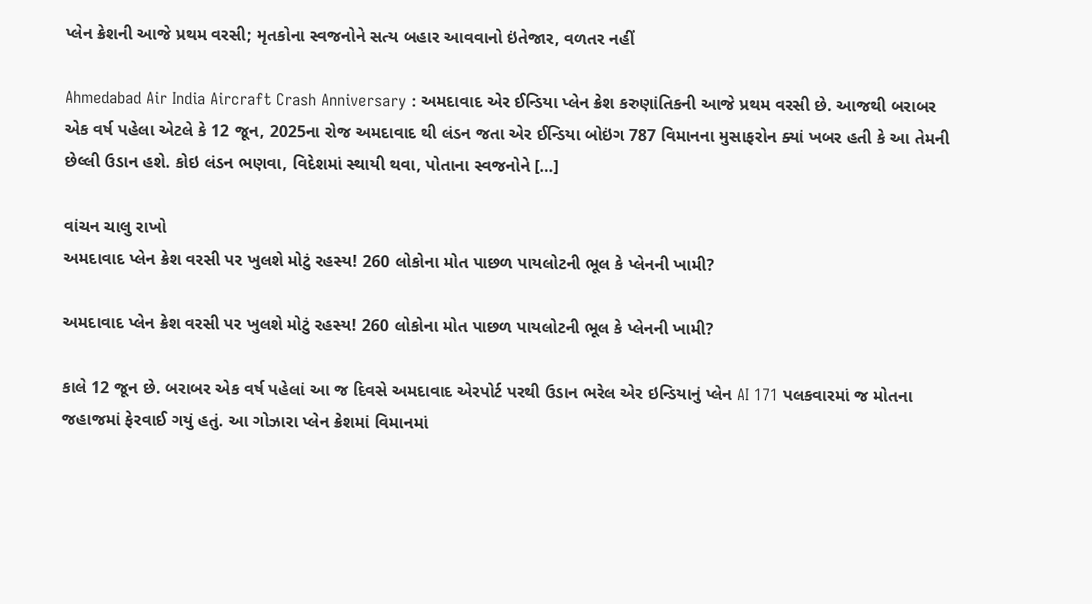પ્લેન ક્રેશની આજે પ્રથમ વરસી; મૃતકોના સ્વજનોને સત્ય બહાર આવવાનો ઇંતેજાર, વળતર નહીં

Ahmedabad Air India Aircraft Crash Anniversary : અમદાવાદ એર ઈન્ડિયા પ્લેન ક્રેશ કરુણાંતિકની આજે પ્રથમ વરસી છે. આજથી બરાબર એક વર્ષ પહેલા એટલે કે 12 જૂન, 2025ના રોજ અમદાવાદ થી લંડન જતા એર ઈન્ડિયા બોઇંગ 787 વિમાનના મુસાફરોન ક્યાં ખબર હતી કે આ તેમની છેલ્લી ઉડાન હશે. કોઇ લંડન ભણવા, વિદેશમાં સ્થાયી થવા, પોતાના સ્વજનોને […]

વાંચન ચાલુ રાખો
અમદાવાદ પ્લેન ક્રેશ વરસી પર ખુલશે મોટું રહસ્ય! 260 લોકોના મોત પાછળ પાયલોટની ભૂલ કે પ્લેનની ખામી?

અમદાવાદ પ્લેન ક્રેશ વરસી પર ખુલશે મોટું રહસ્ય! 260 લોકોના મોત પાછળ પાયલોટની ભૂલ કે પ્લેનની ખામી?

કાલે 12 જૂન છે. બરાબર એક વર્ષ પહેલાં આ જ દિવસે અમદાવાદ એરપોર્ટ પરથી ઉડાન ભરેલ એર ઇન્ડિયાનું પ્લેન AI 171 પલકવારમાં જ મોતના જહાજમાં ફેરવાઈ ગયું હતું. આ ગોઝારા પ્લેન ક્રેશમાં વિમાનમાં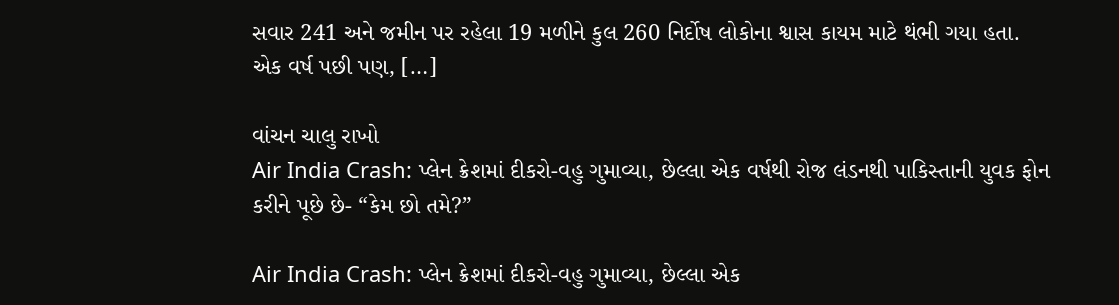સવાર 241 અને જમીન પર રહેલા 19 મળીને કુલ 260 નિર્દોષ લોકોના શ્વાસ કાયમ માટે થંભી ગયા હતા. એક વર્ષ પછી પણ, […]

વાંચન ચાલુ રાખો
Air India Crash: પ્લેન ક્રેશમાં દીકરો-વહુ ગુમાવ્યા, છેલ્લા એક વર્ષથી રોજ લંડનથી પાકિસ્તાની યુવક ફોન કરીને પૂછે છે- “કેમ છો તમે?”

Air India Crash: પ્લેન ક્રેશમાં દીકરો-વહુ ગુમાવ્યા, છેલ્લા એક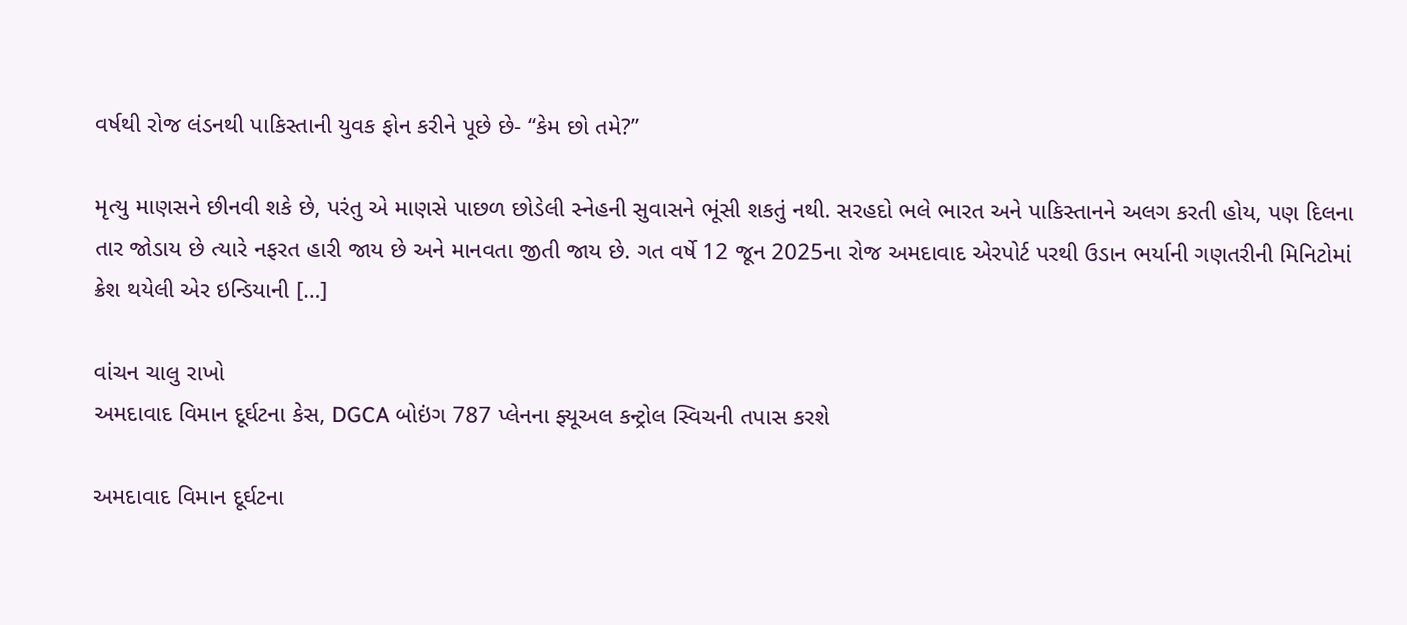વર્ષથી રોજ લંડનથી પાકિસ્તાની યુવક ફોન કરીને પૂછે છે- “કેમ છો તમે?”

મૃત્યુ માણસને છીનવી શકે છે, પરંતુ એ માણસે પાછળ છોડેલી સ્નેહની સુવાસને ભૂંસી શકતું નથી. સરહદો ભલે ભારત અને પાકિસ્તાનને અલગ કરતી હોય, પણ દિલના તાર જોડાય છે ત્યારે નફરત હારી જાય છે અને માનવતા જીતી જાય છે. ગત વર્ષે 12 જૂન 2025ના રોજ અમદાવાદ એરપોર્ટ પરથી ઉડાન ભર્યાની ગણતરીની મિનિટોમાં ક્રેશ થયેલી એર ઇન્ડિયાની […]

વાંચન ચાલુ રાખો
અમદાવાદ વિમાન દૂર્ઘટના કેસ, DGCA બોઇંગ 787 પ્લેનના ફ્યૂઅલ કન્ટ્રોલ સ્વિચની તપાસ કરશે

અમદાવાદ વિમાન દૂર્ઘટના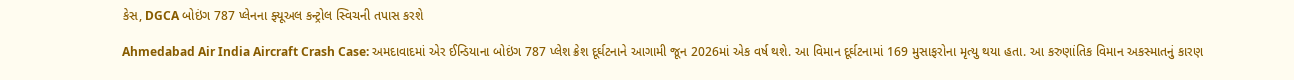કેસ, DGCA બોઇંગ 787 પ્લેનના ફ્યૂઅલ કન્ટ્રોલ સ્વિચની તપાસ કરશે

Ahmedabad Air India Aircraft Crash Case: અમદાવાદમાં એર ઈન્ડિયાના બોઇંગ 787 પ્લેશ ક્રેશ દૂર્ઘટનાને આગામી જૂન 2026માં એક વર્ષ થશે. આ વિમાન દૂર્ઘટનામાં 169 મુસાફરોના મૃત્યુ થયા હતા. આ કરુણાંતિક વિમાન અકસ્માતનું કારણ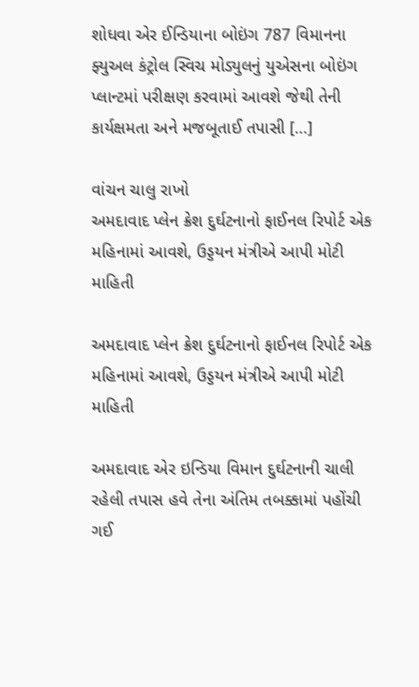શોધવા એર ઈન્ડિયાના બોઇંગ 787 વિમાનના ફ્યુઅલ કંટ્રોલ સ્વિચ મોડ્યુલનું યુએસના બોઇંગ પ્લાન્ટમાં પરીક્ષણ કરવામાં આવશે જેથી તેની કાર્યક્ષમતા અને મજબૂતાઈ તપાસી […]

વાંચન ચાલુ રાખો
અમદાવાદ પ્લેન ક્રેશ દુર્ઘટનાનો ફાઈનલ રિપોર્ટ એક મહિનામાં આવશે, ઉડ્ડયન મંત્રીએ આપી મોટી માહિતી

અમદાવાદ પ્લેન ક્રેશ દુર્ઘટનાનો ફાઈનલ રિપોર્ટ એક મહિનામાં આવશે, ઉડ્ડયન મંત્રીએ આપી મોટી માહિતી

અમદાવાદ એર ઇન્ડિયા વિમાન દુર્ઘટનાની ચાલી રહેલી તપાસ હવે તેના અંતિમ તબક્કામાં પહોંચી ગઈ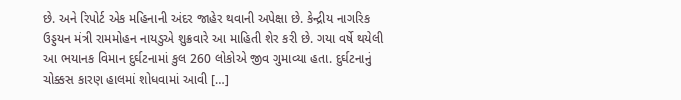છે. અને રિપોર્ટ એક મહિનાની અંદર જાહેર થવાની અપેક્ષા છે. કેન્દ્રીય નાગરિક ઉડ્ડયન મંત્રી રામમોહન નાયડુએ શુક્રવારે આ માહિતી શેર કરી છે. ગયા વર્ષે થયેલી આ ભયાનક વિમાન દુર્ઘટનામાં કુલ 260 લોકોએ જીવ ગુમાવ્યા હતા. દુર્ઘટનાનું ચોક્કસ કારણ હાલમાં શોધવામાં આવી […]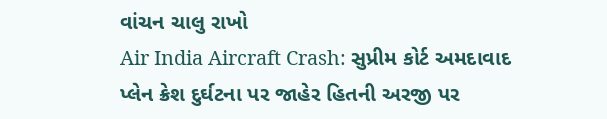વાંચન ચાલુ રાખો
Air India Aircraft Crash: સુપ્રીમ કોર્ટ અમદાવાદ પ્લેન ક્રેશ દુર્ઘટના પર જાહેર હિતની અરજી પર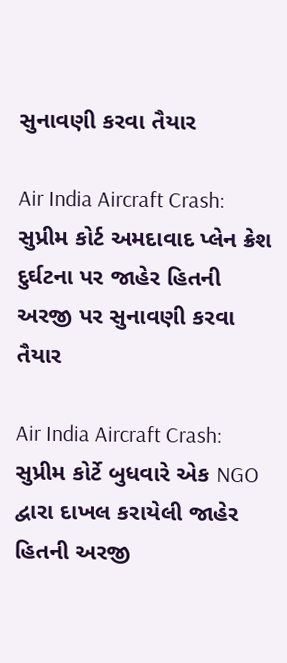સુનાવણી કરવા તૈયાર

Air India Aircraft Crash: સુપ્રીમ કોર્ટ અમદાવાદ પ્લેન ક્રેશ દુર્ઘટના પર જાહેર હિતની અરજી પર સુનાવણી કરવા તૈયાર

Air India Aircraft Crash: સુપ્રીમ કોર્ટે બુધવારે એક NGO દ્વારા દાખલ કરાયેલી જાહેર હિતની અરજી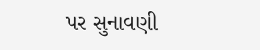પર સુનાવણી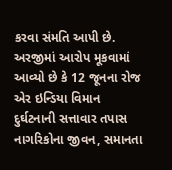કરવા સંમતિ આપી છે. અરજીમાં આરોપ મૂકવામાં આવ્યો છે કે 12 જૂનના રોજ એર ઇન્ડિયા વિમાન દુર્ઘટનાની સત્તાવાર તપાસ નાગરિકોના જીવન, સમાનતા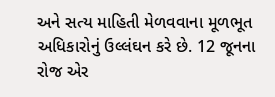અને સત્ય માહિતી મેળવવાના મૂળભૂત અધિકારોનું ઉલ્લંઘન કરે છે. 12 જૂનના રોજ એર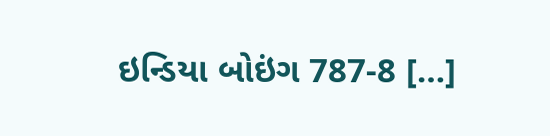ઇન્ડિયા બોઇંગ 787-8 […]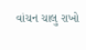વાંચન ચાલુ રાખો